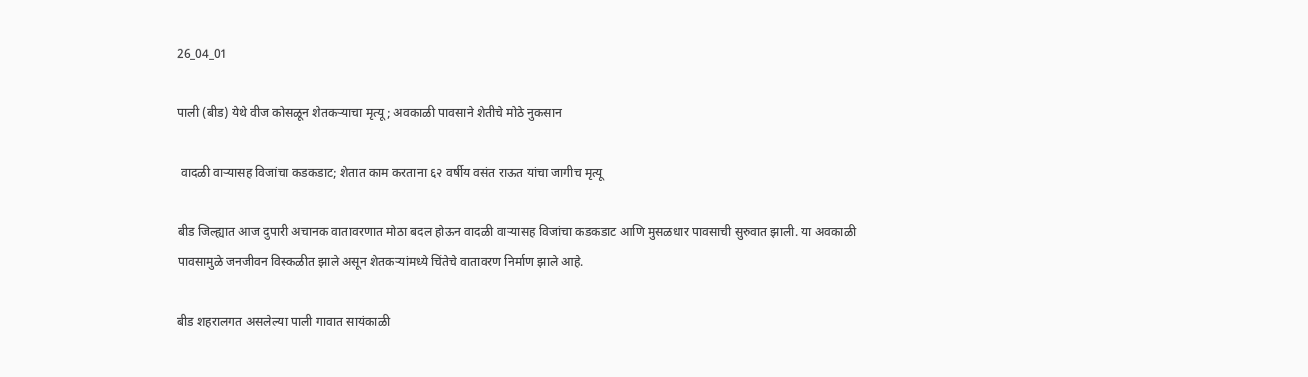26_04_01

पाली (बीड) येथे वीज कोसळून शेतकऱ्याचा मृत्यू; अवकाळी पावसाने शेतीचे मोठे नुकसान

 वादळी वाऱ्यासह विजांचा कडकडाट; शेतात काम करताना ६२ वर्षीय वसंत राऊत यांचा जागीच मृत्यू

बीड जिल्ह्यात आज दुपारी अचानक वातावरणात मोठा बदल होऊन वादळी वाऱ्यासह विजांचा कडकडाट आणि मुसळधार पावसाची सुरुवात झाली. या अवकाळी पावसामुळे जनजीवन विस्कळीत झाले असून शेतकऱ्यांमध्ये चिंतेचे वातावरण निर्माण झाले आहे.

बीड शहरालगत असलेल्या पाली गावात सायंकाळी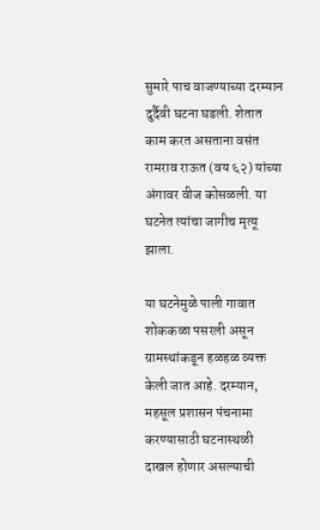सुमारे पाच वाजण्याच्या दरम्यान दुर्दैवी घटना घडली. शेतात काम करत असताना वसंत रामराव राऊत (वय ६२) यांच्या अंगावर वीज कोसळली. या घटनेत त्यांचा जागीच मृत्यू झाला.

या घटनेमुळे पाली गावात शोककळा पसरली असून ग्रामस्थांकडून हळहळ व्यक्त केली जात आहे. दरम्यान, महसूल प्रशासन पंचनामा करण्यासाठी घटनास्थळी दाखल होणार असल्याची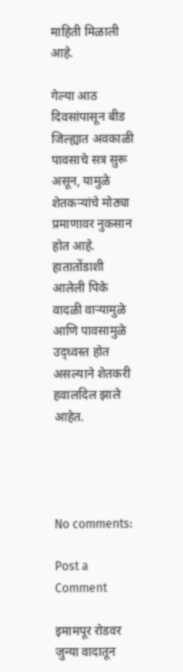माहिती मिळाली आहे.

गेल्या आठ दिवसांपासून बीड जिल्ह्यात अवकाळी पावसाचे सत्र सुरू असून, यामुळे शेतकऱ्यांचे मोठ्या प्रमाणावर नुकसान होत आहे. हातातोंडाशी आलेली पिके वादळी वाऱ्यामुळे आणि पावसामुळे उद्ध्वस्त होत असल्याने शेतकरी हवालदिल झाले आहेत.




No comments:

Post a Comment

इमामपूर रोडवर जुन्या वादातून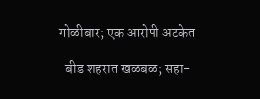गोळीबार; एक आरोपी अटकेत

  बीड शहरात खळबळ; सहा-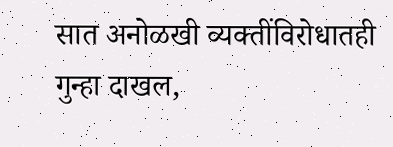सात अनोळखी व्यक्तींविरोधातही गुन्हा दाखल,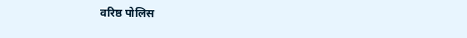वरिष्ठ पोलिस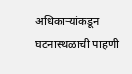अधिकाऱ्यांकडून घटनास्थळाची पाहणी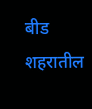बीड शहरातील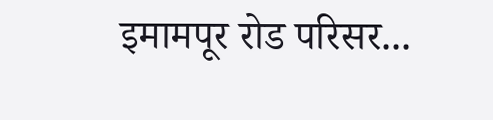इमामपूर रोड परिसर...